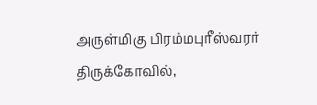அருள்மிகு பிரம்மபுரீஸ்வரர் திருக்கோவில்,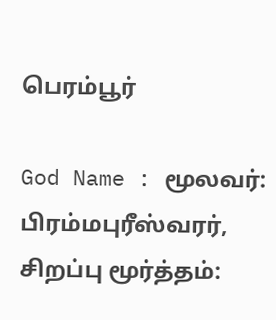பெரம்பூர்

God Name : மூலவர்: பிரம்மபுரீஸ்வரர், சிறப்பு மூர்த்தம்: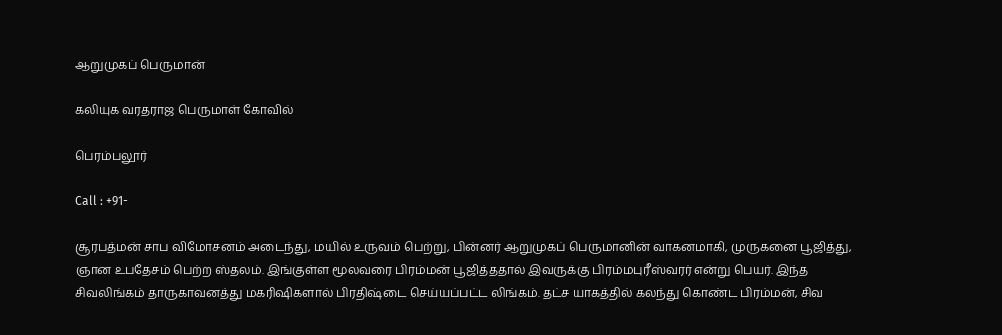ஆறுமுகப் பெருமான்

கலியுக வரதராஜ பெருமாள் கோவில்

பெரம்பலூர்

Call : +91-

சூரபத்மன் சாப விமோசனம் அடைந்து, மயில் உருவம் பெற்று, பின்னர் ஆறுமுகப் பெருமானின் வாகனமாகி, முருகனை பூஜித்து, ஞான உபதேசம் பெற்ற ஸ்தலம். இங்குள்ள மூலவரை பிரம்மன் பூஜித்ததால் இவருக்கு பிரம்மபுரீஸ்வரர் என்று பெயர். இந்த சிவலிங்கம் தாருகாவனத்து மகரிஷிகளால் பிரதிஷ்டை செய்யப்பட்ட லிங்கம். தட்ச யாகத்தில் கலந்து கொண்ட பிரம்மன், சிவ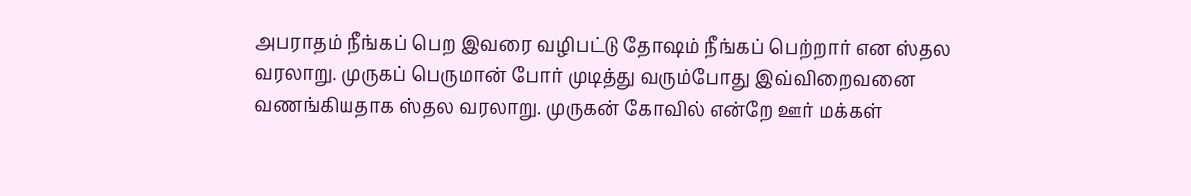அபராதம் நீங்கப் பெற இவரை வழிபட்டு தோஷம் நீங்கப் பெற்றார் என ஸ்தல வரலாறு. முருகப் பெருமான் போர் முடித்து வரும்போது இவ்விறைவனை வணங்கியதாக ஸ்தல வரலாறு. முருகன் கோவில் என்றே ஊர் மக்கள்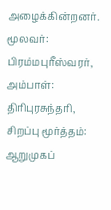அழைக்கின்றனர்.
மூலவர்: பிரம்மபுரீஸ்வரர், அம்பாள்: திரிபுரசுந்தரி, சிறப்பு மூர்த்தம்: ஆறுமுகப்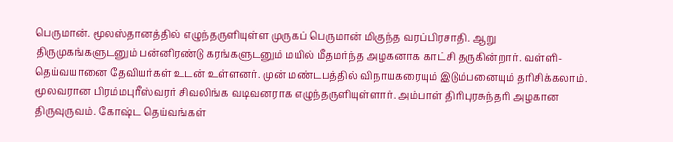பெருமான். மூலஸ்தானத்தில் எழுந்தருளியுள்ள முருகப் பெருமான் மிகுந்த வரப்பிரசாதி. ஆறு திருமுகங்களுடனும் பன்னிரண்டு கரங்களுடனும் மயில் மீதமர்ந்த அழகனாக காட்சி தருகின்றார். வள்ளி-தெய்வயானை தேவியர்கள் உடன் உள்ளனர். முன் மண்டபத்தில் விநாயகரையும் இடும்பனையும் தரிசிக்கலாம். மூலவரான பிரம்மபுரீஸ்வரர் சிவலிங்க வடிவனராக எழுந்தருளியுள்ளார். அம்பாள் திரிபுரசுந்தரி அழகான திருவுருவம். கோஷ்ட தெய்வங்கள்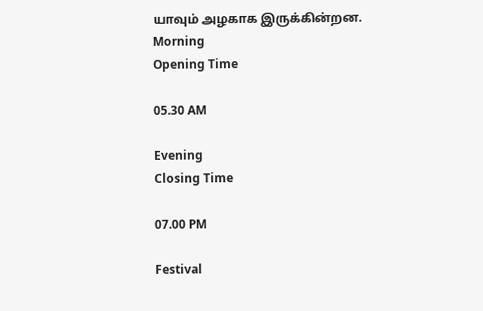யாவும் அழகாக இருக்கின்றன.
Morning
Opening Time

05.30 AM

Evening
Closing Time

07.00 PM

Festival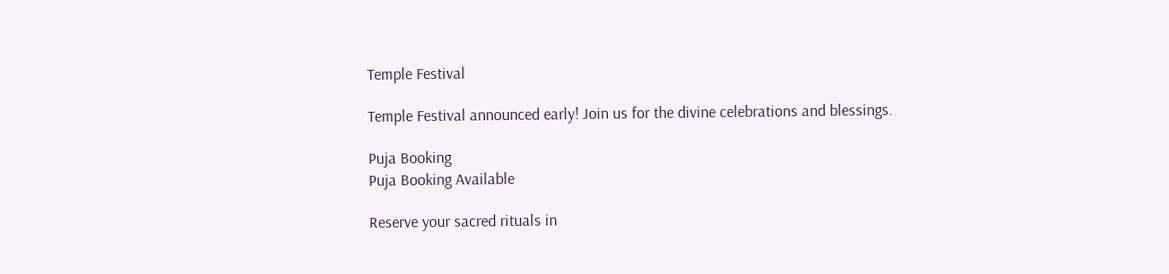Temple Festival

Temple Festival announced early! Join us for the divine celebrations and blessings.

Puja Booking
Puja Booking Available

Reserve your sacred rituals in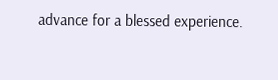advance for a blessed experience.